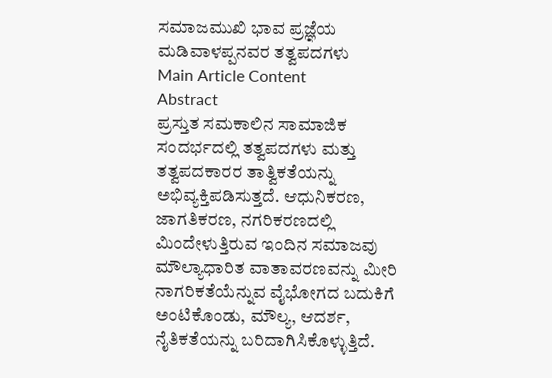ಸಮಾಜಮುಖಿ ಭಾವ ಪ್ರಜ್ಞೆಯ ಮಡಿವಾಳಪ್ಪನವರ ತತ್ವಪದಗಳು
Main Article Content
Abstract
ಪ್ರಸ್ತುತ ಸಮಕಾಲಿನ ಸಾಮಾಜಿಕ ಸಂದರ್ಭದಲ್ಲಿ ತತ್ವಪದಗಳು ಮತ್ತು ತತ್ವಪದಕಾರರ ತಾತ್ವಿಕತೆಯನ್ನು ಅಭಿವ್ಯಕ್ತಿಪಡಿಸುತ್ತದೆ. ಆಧುನಿಕರಣ, ಜಾಗತಿಕರಣ, ನಗರಿಕರಣದಲ್ಲಿ ಮಿಂದೇಳುತ್ತಿರುವ ಇಂದಿನ ಸಮಾಜವು ಮೌಲ್ಯಾಧಾರಿತ ವಾತಾವರಣವನ್ನು ಮೀರಿ ನಾಗರಿಕತೆಯೆನ್ನುವ ವೈಭೋಗದ ಬದುಕಿಗೆ ಅಂಟಿಕೊಂಡು, ಮೌಲ್ಯ, ಆದರ್ಶ, ನೈತಿಕತೆಯನ್ನು ಬರಿದಾಗಿಸಿಕೊಳ್ಳುತ್ತಿದೆ.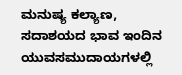ಮನುಷ್ಯ ಕಲ್ಯಾಣ, ಸದಾಶಯದ ಭಾವ ಇಂದಿನ ಯುವಸಮುದಾಯಗಳಲ್ಲಿ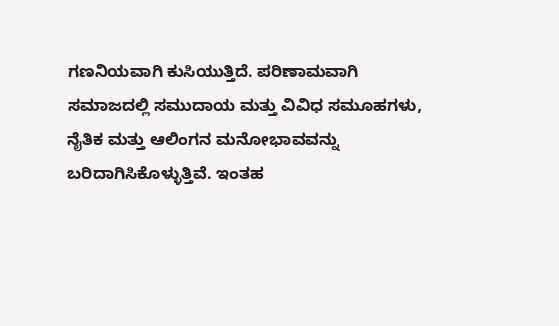ಗಣನಿಯವಾಗಿ ಕುಸಿಯುತ್ತಿದೆ. ಪರಿಣಾಮವಾಗಿ ಸಮಾಜದಲ್ಲಿ ಸಮುದಾಯ ಮತ್ತು ವಿವಿಧ ಸಮೂಹಗಳು, ನೈತಿಕ ಮತ್ತು ಆಲಿಂಗನ ಮನೋಭಾವವನ್ನು ಬರಿದಾಗಿಸಿಕೊಳ್ಳುತ್ತಿವೆ. ಇಂತಹ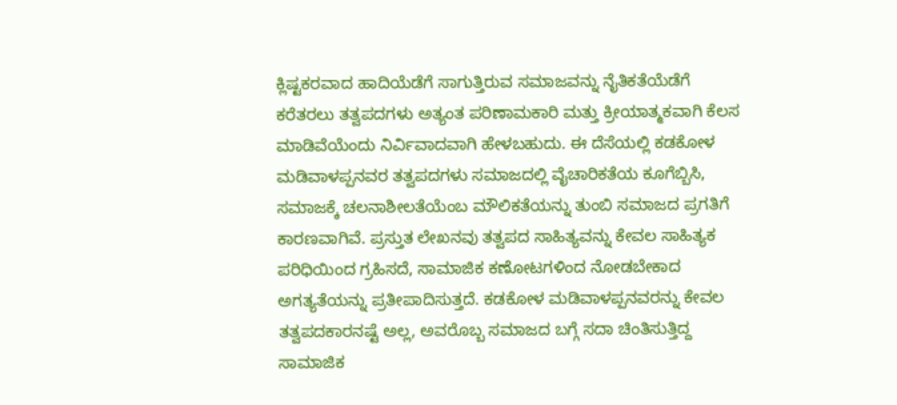ಕ್ಲಿಷ್ಟಕರವಾದ ಹಾದಿಯೆಡೆಗೆ ಸಾಗುತ್ತಿರುವ ಸಮಾಜವನ್ನು ನೈತಿಕತೆಯೆಡೆಗೆ ಕರೆತರಲು ತತ್ವಪದಗಳು ಅತ್ಯಂತ ಪರಿಣಾಮಕಾರಿ ಮತ್ತು ಕ್ರೀಯಾತ್ಮಕವಾಗಿ ಕೆಲಸ ಮಾಡಿವೆಯೆಂದು ನಿರ್ವಿವಾದವಾಗಿ ಹೇಳಬಹುದು. ಈ ದೆಸೆಯಲ್ಲಿ ಕಡಕೋಳ ಮಡಿವಾಳಪ್ಪನವರ ತತ್ವಪದಗಳು ಸಮಾಜದಲ್ಲಿ ವೈಚಾರಿಕತೆಯ ಕೂಗೆಬ್ಬಿಸಿ, ಸಮಾಜಕ್ಕೆ ಚಲನಾಶೀಲತೆಯೆಂಬ ಮೌಲಿಕತೆಯನ್ನು ತುಂಬಿ ಸಮಾಜದ ಪ್ರಗತಿಗೆ ಕಾರಣವಾಗಿವೆ. ಪ್ರಸ್ತುತ ಲೇಖನವು ತತ್ವಪದ ಸಾಹಿತ್ಯವನ್ನು ಕೇವಲ ಸಾಹಿತ್ಯಕ ಪರಿಧಿಯಿಂದ ಗ್ರಹಿಸದೆ, ಸಾಮಾಜಿಕ ಕಣೋಟಗಳಿಂದ ನೋಡಬೇಕಾದ ಅಗತ್ಯತೆಯನ್ನು ಪ್ರತೀಪಾದಿಸುತ್ತದೆ. ಕಡಕೋಳ ಮಡಿವಾಳಪ್ಪನವರನ್ನು ಕೇವಲ ತತ್ವಪದಕಾರನಷ್ಟೆ ಅಲ್ಲ, ಅವರೊಬ್ಬ ಸಮಾಜದ ಬಗ್ಗೆ ಸದಾ ಚಿಂತಿಸುತ್ತಿದ್ದ ಸಾಮಾಜಿಕ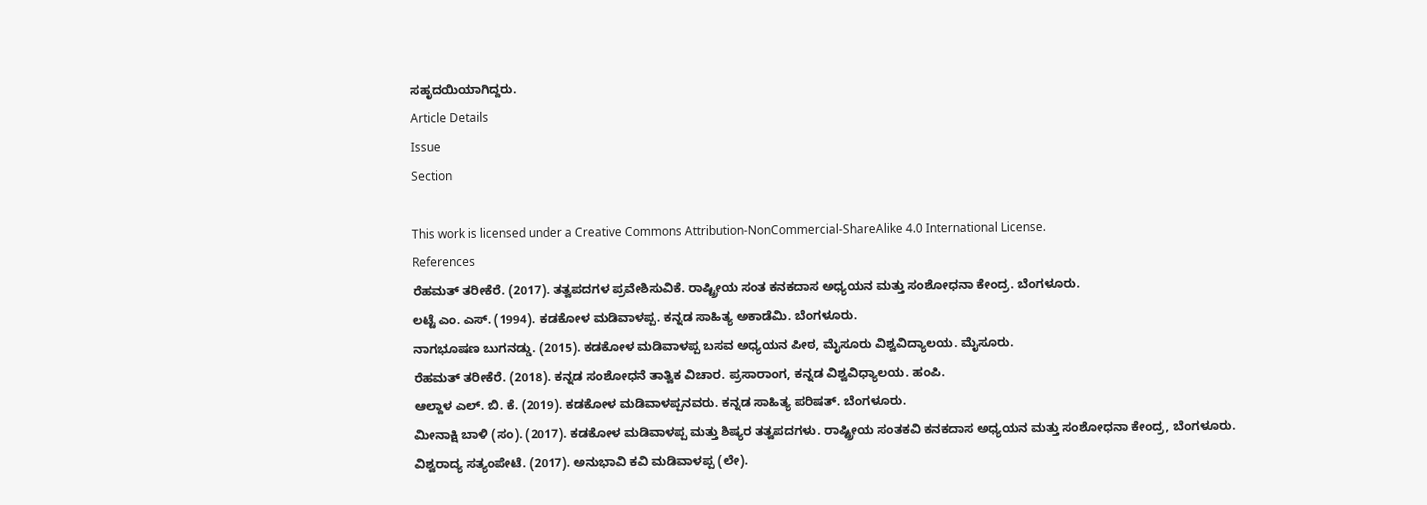ಸಹೃದಯಿಯಾಗಿದ್ದರು.
Article Details
Issue
Section

This work is licensed under a Creative Commons Attribution-NonCommercial-ShareAlike 4.0 International License.
References
ರೆಹಮತ್ ತರೀಕೆರೆ. (2017). ತತ್ವಪದಗಳ ಪ್ರವೇಶಿಸುವಿಕೆ. ರಾಷ್ಟ್ರೀಯ ಸಂತ ಕನಕದಾಸ ಅಧ್ಯಯನ ಮತ್ತು ಸಂಶೋಧನಾ ಕೇಂದ್ರ. ಬೆಂಗಳೂರು.
ಲಟ್ಟೆ ಎಂ. ಎಸ್. (1994). ಕಡಕೋಳ ಮಡಿವಾಳಪ್ಪ. ಕನ್ನಡ ಸಾಹಿತ್ಯ ಅಕಾಡೆಮಿ. ಬೆಂಗಳೂರು.
ನಾಗಭೂಷಣ ಬುಗನಡ್ಡು. (2015). ಕಡಕೋಳ ಮಡಿವಾಳಪ್ಪ ಬಸವ ಅಧ್ಯಯನ ಪೀಠ, ಮೈಸೂರು ವಿಶ್ವವಿದ್ಯಾಲಯ. ಮೈಸೂರು.
ರೆಹಮತ್ ತರೀಕೆರೆ. (2018). ಕನ್ನಡ ಸಂಶೋಧನೆ ತಾತ್ವಿಕ ವಿಚಾರ. ಪ್ರಸಾರಾಂಗ, ಕನ್ನಡ ವಿಶ್ವವಿಧ್ಯಾಲಯ. ಹಂಪಿ.
ಆಲ್ದಾಳ ಎಲ್. ಬಿ. ಕೆ. (2019). ಕಡಕೋಳ ಮಡಿವಾಳಪ್ಪನವರು. ಕನ್ನಡ ಸಾಹಿತ್ಯ ಪರಿಷತ್. ಬೆಂಗಳೂರು.
ಮೀನಾಕ್ಷಿ ಬಾಳಿ (ಸಂ). (2017). ಕಡಕೋಳ ಮಡಿವಾಳಪ್ಪ ಮತ್ತು ಶಿಷ್ಯರ ತತ್ವಪದಗಳು. ರಾಷ್ಟ್ರೀಯ ಸಂತಕವಿ ಕನಕದಾಸ ಅಧ್ಯಯನ ಮತ್ತು ಸಂಶೋಧನಾ ಕೇಂದ್ರ, ಬೆಂಗಳೂರು.
ವಿಶ್ವರಾದ್ಯ ಸತ್ಯಂಪೇಟೆ. (2017). ಅನುಭಾವಿ ಕವಿ ಮಡಿವಾಳಪ್ಪ (ಲೇ).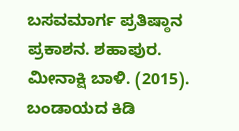ಬಸವಮಾರ್ಗ ಪ್ರತಿಷ್ಠಾನ ಪ್ರಕಾಶನ. ಶಹಾಪುರ.
ಮೀನಾಕ್ಷಿ ಬಾಳಿ. (2015). ಬಂಡಾಯದ ಕಿಡಿ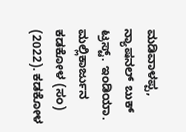ಮಡಿವಾಳಪ್ಪ, ನ್ಯಾಷನಲ್ ಬುಕ್ ಟ್ರಸ್ಟ್. ಇಂಡಿಯಾ.
ಮಲ್ಲಿಕಾರ್ಜುನ ಕಡಕೋಳ (ಸಂ) (2022). ಕಡಕೋಳ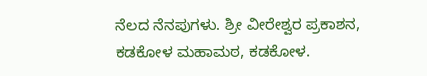ನೆಲದ ನೆನಪುಗಳು. ಶ್ರೀ ವೀರೇಶ್ವರ ಪ್ರಕಾಶನ, ಕಡಕೋಳ ಮಹಾಮಠ, ಕಡಕೋಳ.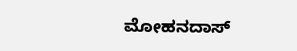ಮೋಹನದಾಸ್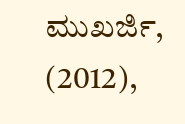ಮುಖರ್ಜಿ, (2012),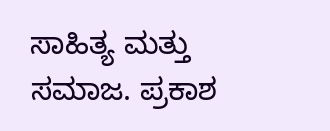ಸಾಹಿತ್ಯ ಮತ್ತು ಸಮಾಜ. ಪ್ರಕಾಶ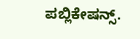ಪಬ್ಲಿಕೇಷನ್ಸ್.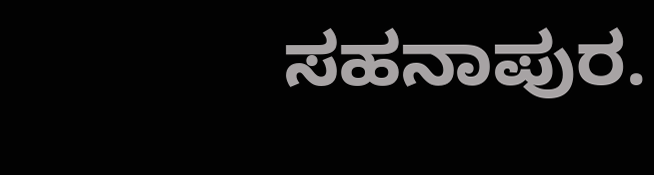ಸಹನಾಪುರ.